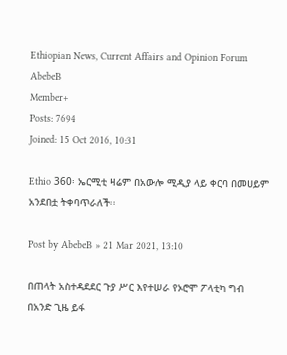Ethiopian News, Current Affairs and Opinion Forum
AbebeB
Member+
Posts: 7694
Joined: 15 Oct 2016, 10:31

Ethio 360፡ ኤርሚቲ ዛሬም በአውሎ ሚዲያ ላይ ቀርባ በመሀይም አንደበቷ ትቀባጥራለች፡፡

Post by AbebeB » 21 Mar 2021, 13:10

በጠላት አስተዳደደር ጉያ ሥር እየተሠራ የኦሮሞ ፖላቲካ ግብ በአንድ ጊዜ ይፋ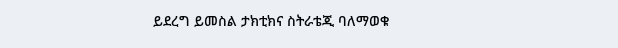ይደረግ ይመስል ታክቲክና ስትራቴጂ ባለማወቁ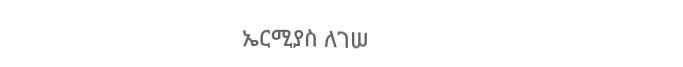ኤርሚያስ ለገሠ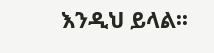እንዲህ ይላል፡፡